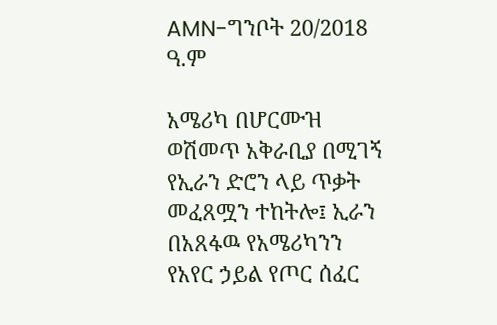AMN-ግንቦት 20/2018 ዓ.ም

አሜሪካ በሆርሙዝ ወሽመጥ አቅራቢያ በሚገኝ የኢራን ድሮን ላይ ጥቃት መፈጸሟን ተከትሎ፤ ኢራን በአጸፋዉ የአሜሪካንን የአየር ኃይል የጦር ሰፈር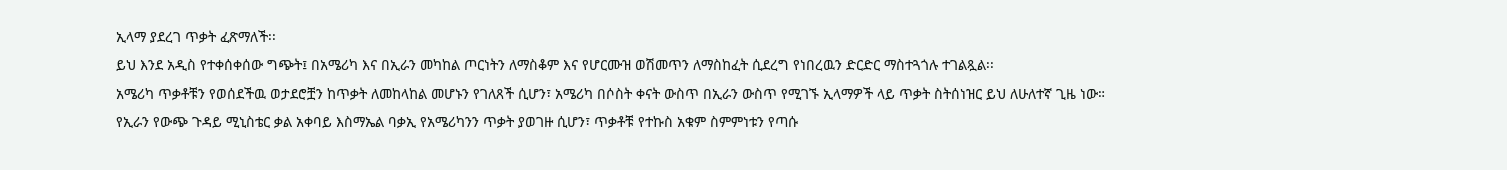ኢላማ ያደረገ ጥቃት ፈጽማለች፡፡
ይህ እንደ አዲስ የተቀሰቀሰው ግጭት፤ በአሜሪካ እና በኢራን መካከል ጦርነትን ለማስቆም እና የሆርሙዝ ወሽመጥን ለማስከፈት ሲደረግ የነበረዉን ድርድር ማስተጓጎሉ ተገልጿል፡፡
አሜሪካ ጥቃቶቹን የወሰደችዉ ወታደሮቿን ከጥቃት ለመከላከል መሆኑን የገለጸች ሲሆን፣ አሜሪካ በሶስት ቀናት ውስጥ በኢራን ውስጥ የሚገኙ ኢላማዎች ላይ ጥቃት ስትሰነዝር ይህ ለሁለተኛ ጊዜ ነው።
የኢራን የውጭ ጉዳይ ሚኒስቴር ቃል አቀባይ እስማኤል ባቃኢ የአሜሪካንን ጥቃት ያወገዙ ሲሆን፣ ጥቃቶቹ የተኩስ አቁም ስምምነቱን የጣሱ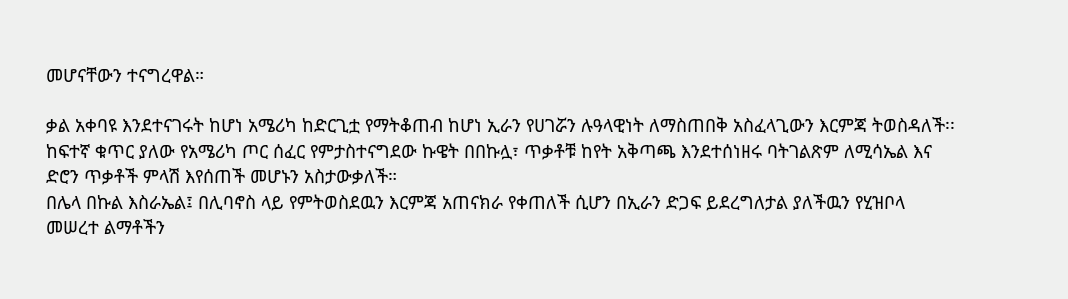መሆናቸውን ተናግረዋል።

ቃል አቀባዩ እንደተናገሩት ከሆነ አሜሪካ ከድርጊቷ የማትቆጠብ ከሆነ ኢራን የሀገሯን ሉዓላዊነት ለማስጠበቅ አስፈላጊውን እርምጃ ትወስዳለች፡፡
ከፍተኛ ቁጥር ያለው የአሜሪካ ጦር ሰፈር የምታስተናግደው ኩዌት በበኩሏ፣ ጥቃቶቹ ከየት አቅጣጫ እንደተሰነዘሩ ባትገልጽም ለሚሳኤል እና ድሮን ጥቃቶች ምላሽ እየሰጠች መሆኑን አስታውቃለች።
በሌላ በኩል እስራኤል፤ በሊባኖስ ላይ የምትወስደዉን እርምጃ አጠናክራ የቀጠለች ሲሆን በኢራን ድጋፍ ይደረግለታል ያለችዉን የሂዝቦላ መሠረተ ልማቶችን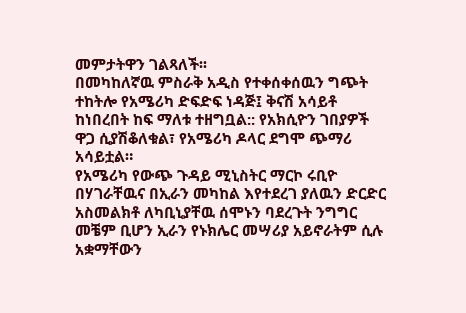መምታትዋን ገልጻለች፡፡
በመካከለኛዉ ምስራቅ አዲስ የተቀሰቀሰዉን ግጭት ተከትሎ የአሜሪካ ድፍድፍ ነዳጅ፤ ቅናሽ አሳይቶ ከነበረበት ከፍ ማለቱ ተዘግቧል:: የአክሲዮን ገበያዎች ዋጋ ሲያሽቆለቁል፣ የአሜሪካ ዶላር ደግሞ ጭማሪ አሳይቷል።
የአሜሪካ የውጭ ጉዳይ ሚኒስትር ማርኮ ሩቢዮ በሃገራቸዉና በኢራን መካከል እየተደረገ ያለዉን ድርድር አስመልክቶ ለካቢኒያቸዉ ሰሞኑን ባደረጉት ንግግር መቼም ቢሆን ኢራን የኑክሌር መሣሪያ አይኖራትም ሲሉ አቋማቸውን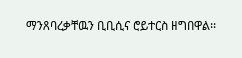ማንጸባረቃቸዉን ቢቢሲና ሮይተርስ ዘግበዋል፡፡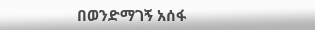በወንድማገኝ አሰፋ